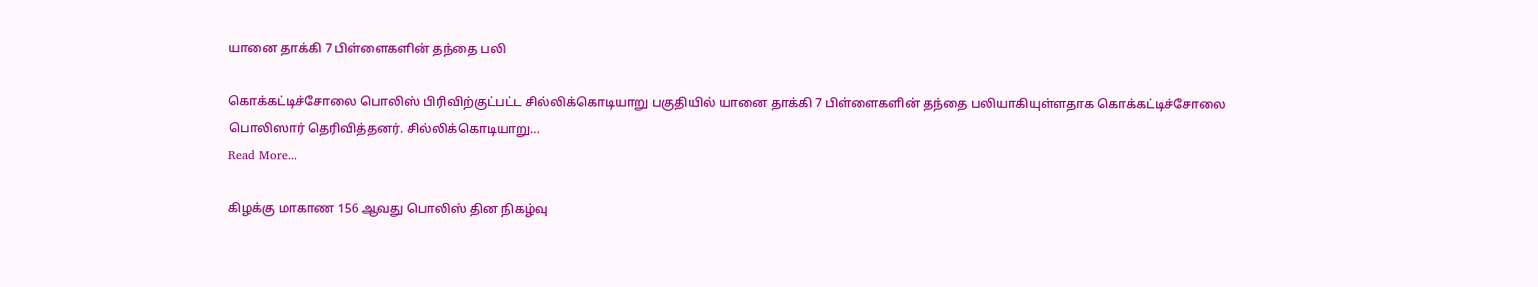யானை தாக்கி 7 பிள்ளைகளின் தந்தை பலி

கொக்கட்டிச்சோலை பொலிஸ் பிரிவிற்குட்பட்ட சில்லிக்கொடியாறு பகுதியில் யானை தாக்கி 7 பிள்ளைகளின் தந்தை பலியாகியுள்ளதாக கொக்கட்டிச்சோலை பொலிஸார் தெரிவித்தனர். சில்லிக்கொடியாறு…
Read More...

கிழக்கு மாகாண 156 ஆவது பொலிஸ் தின நிகழ்வு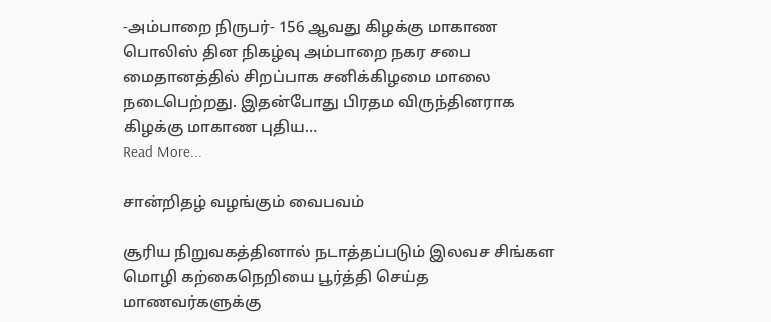-அம்பாறை நிருபர்- 156 ஆவது கிழக்கு மாகாண பொலிஸ் தின நிகழ்வு அம்பாறை நகர சபை மைதானத்தில் சிறப்பாக சனிக்கிழமை மாலை நடைபெற்றது. இதன்போது பிரதம விருந்தினராக கிழக்கு மாகாண புதிய…
Read More...

சான்றிதழ் வழங்கும் வைபவம்

சூரிய நிறுவகத்தினால் நடாத்தப்படும் இலவச சிங்கள மொழி கற்கைநெறியை பூர்த்தி செய்த மாணவர்களுக்கு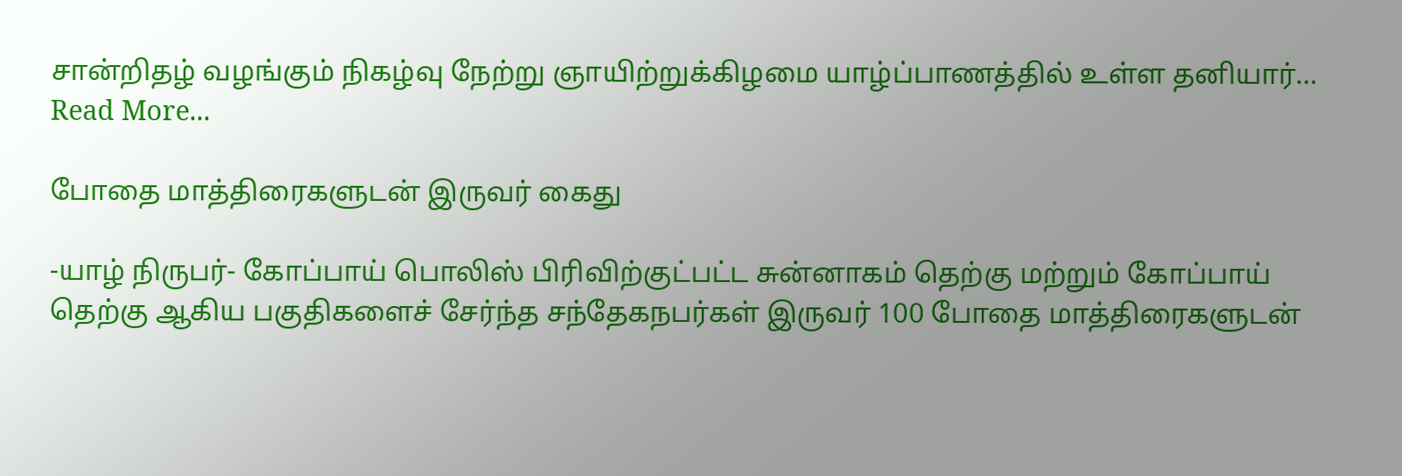சான்றிதழ் வழங்கும் நிகழ்வு நேற்று ஞாயிற்றுக்கிழமை யாழ்ப்பாணத்தில் உள்ள தனியார்…
Read More...

போதை மாத்திரைகளுடன் இருவர் கைது

-யாழ் நிருபர்- கோப்பாய் பொலிஸ் பிரிவிற்குட்பட்ட சுன்னாகம் தெற்கு மற்றும் கோப்பாய் தெற்கு ஆகிய பகுதிகளைச் சேர்ந்த சந்தேகநபர்கள் இருவர் 100 போதை மாத்திரைகளுடன்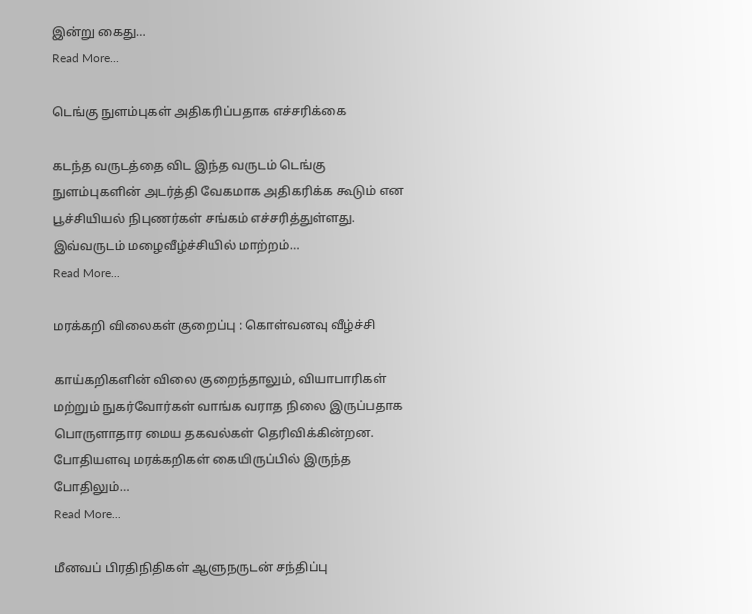இன்று கைது…
Read More...

டெங்கு நுளம்புகள் அதிகரிப்பதாக எச்சரிக்கை

கடந்த வருடத்தை விட இந்த வருடம் டெங்கு நுளம்புகளின் அடர்த்தி வேகமாக அதிகரிக்க கூடும் என பூச்சியியல் நிபுணர்கள் சங்கம் எச்சரித்துள்ளது. இவ்வருடம் மழைவீழ்ச்சியில் மாற்றம்…
Read More...

மரக்கறி விலைகள் குறைப்பு : கொள்வனவு வீழ்ச்சி

காய்கறிகளின் விலை குறைந்தாலும், வியாபாரிகள் மற்றும் நுகர்வோர்கள் வாங்க வராத நிலை இருப்பதாக பொருளாதார மைய தகவல்கள் தெரிவிக்கின்றன. போதியளவு மரக்கறிகள் கையிருப்பில் இருந்த போதிலும்…
Read More...

மீனவப் பிரதிநிதிகள் ஆளுநருடன் சந்திப்பு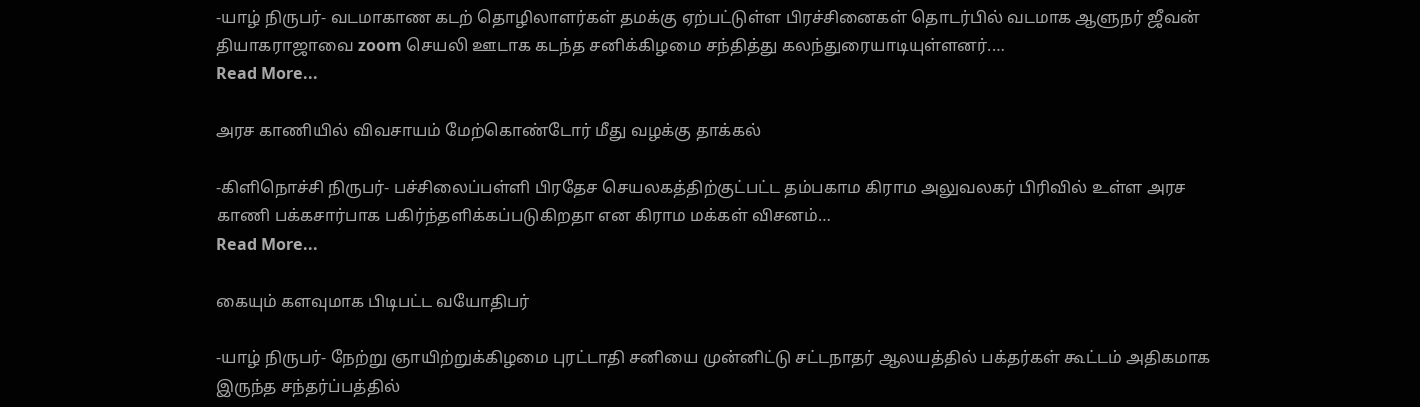-யாழ் நிருபர்- வடமாகாண கடற் தொழிலாளர்கள் தமக்கு ஏற்பட்டுள்ள பிரச்சினைகள் தொடர்பில் வடமாக ஆளுநர் ஜீவன் தியாகராஜாவை zoom செயலி ஊடாக கடந்த சனிக்கிழமை சந்தித்து கலந்துரையாடியுள்ளனர்.…
Read More...

அரச காணியில் விவசாயம் மேற்கொண்டோர் மீது வழக்கு தாக்கல்

-கிளிநொச்சி நிருபர்- பச்சிலைப்பள்ளி பிரதேச செயலகத்திற்குட்பட்ட தம்பகாம கிராம அலுவலகர் பிரிவில் உள்ள அரச காணி பக்கசார்பாக பகிர்ந்தளிக்கப்படுகிறதா என கிராம மக்கள் விசனம்…
Read More...

கையும் களவுமாக பிடிபட்ட வயோதிபர்

-யாழ் நிருபர்- நேற்று ஞாயிற்றுக்கிழமை புரட்டாதி சனியை முன்னிட்டு சட்டநாதர் ஆலயத்தில் பக்தர்கள் கூட்டம் அதிகமாக இருந்த சந்தர்ப்பத்தில்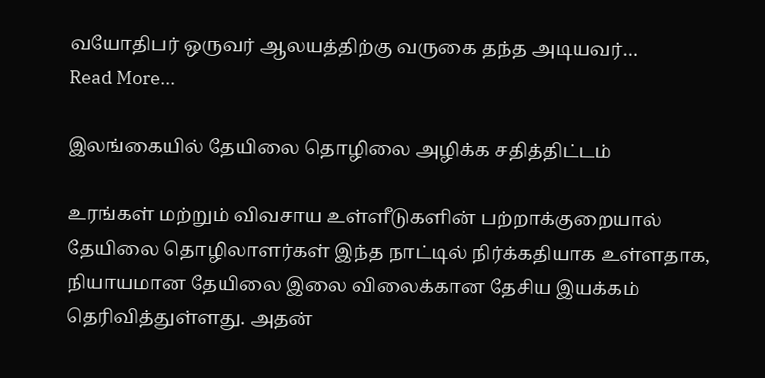வயோதிபர் ஒருவர் ஆலயத்திற்கு வருகை தந்த அடியவர்…
Read More...

இலங்கையில் தேயிலை தொழிலை அழிக்க சதித்திட்டம்

உரங்கள் மற்றும் விவசாய உள்ளீடுகளின் பற்றாக்குறையால் தேயிலை தொழிலாளர்கள் இந்த நாட்டில் நிர்க்கதியாக உள்ளதாக, நியாயமான தேயிலை இலை விலைக்கான தேசிய இயக்கம் தெரிவித்துள்ளது. அதன்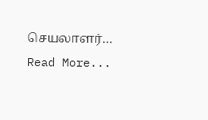செயலாளர்…
Read More...